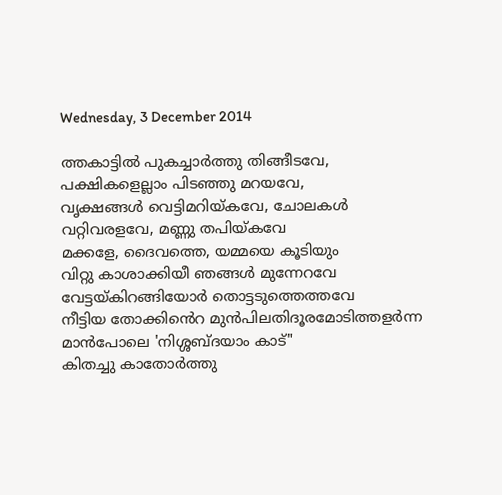Wednesday, 3 December 2014

ത്തകാട്ടിൽ പുകച്ചാർത്തു തിങ്ങീടവേ,
പക്ഷികളെല്ലാം പിടഞ്ഞു മറയവേ,
വൃക്ഷങ്ങൾ വെട്ടിമറിയ്കവേ, ചോലകൾ
വറ്റിവരളവേ, മണ്ണു തപിയ്കവേ
മക്കളേ, ദൈവത്തെ, യമ്മയെ കൂടിയും
വിറ്റു കാശാക്കിയീ ഞങ്ങൾ മുന്നേറവേ
വേട്ടയ്കിറങ്ങിയോർ തൊട്ടടുത്തെത്തവേ
നീട്ടിയ തോക്കിൻെറ മുൻപിലതിദൂരമോടിത്തളർന്ന
മാൻപോലെ 'നിശ്ശബ്ദയാം കാട്"
കിതച്ചു കാതോർത്തു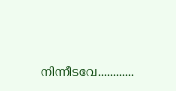നിന്നീടവേ............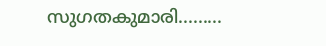സുഗതകുമാരി.........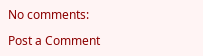No comments:

Post a Comment